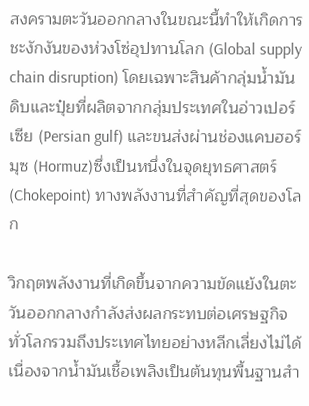สงครามตะวันออกกลางในขณะนี้ทำให้เกิดการชะงักงันของห่วงโซ่อุปทานโลก (Global supply chain disruption) โดยเฉพาะสินค้ากลุ่มน้ำมันดิบและปุ๋ยที่ผลิตจากกลุ่มประเทศในอ่าวเปอร์เซีย (Persian gulf) และขนส่งผ่านช่องแคบฮอร์มุซ (Hormuz)ซึ่งเป็นหนึ่งในจุดยุทธศาสตร์ (Chokepoint) ทางพลังงานที่สำคัญที่สุดของโลก

วิกฤตพลังงานที่เกิดขึ้นจากความขัดแย้งในตะวันออกกลางกำลังส่งผลกระทบต่อเศรษฐกิจทั่วโลกรวมถึงประเทศไทยอย่างหลีกเลี่ยงไม่ได้ เนื่องจากน้ำมันเชื้อเพลิงเป็นต้นทุนพื้นฐานสำ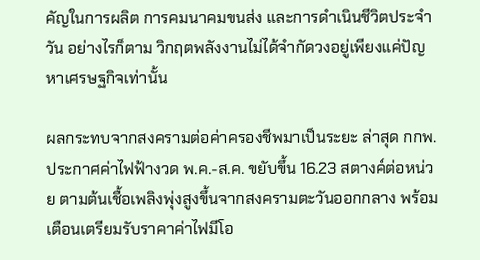คัญในการผลิต การคมนาคมขนส่ง และการดำเนินชีวิตประจำวัน อย่างไรก็ตาม วิกฤตพลังงานไม่ได้จำกัดวงอยู่เพียงแค่ปัญหาเศรษฐกิจเท่านั้น

ผลกระทบจากสงครามต่อค่าครองชีพมาเป็นระยะ ล่าสุด กกพ.ประกาศค่าไฟฟ้างวด พ.ค.-ส.ค. ขยับขึ้น 16.23 สตางค์ต่อหน่วย ตามต้นเชื้อเพลิงพุ่งสูงขึ้นจากสงครามตะวันออกกลาง พร้อมเตือนเตรียมรับราคาค่าไฟมีโอ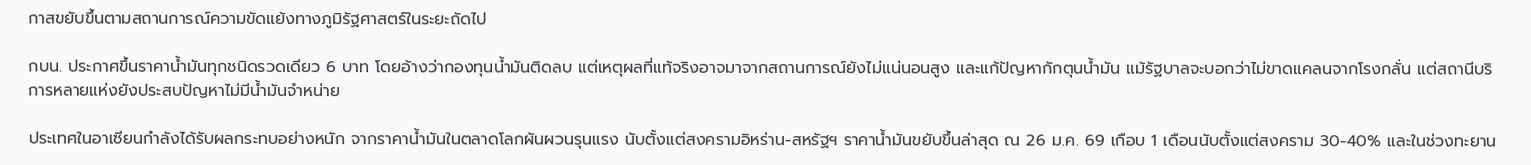กาสขยับขึ้นตามสถานการณ์ความขัดแย้งทางภูมิรัฐศาสตร์ในระยะถัดไป

กบน. ประกาศขึ้นราคาน้ำมันทุกชนิดรวดเดียว 6 บาท โดยอ้างว่ากองทุนน้ำมันติดลบ แต่เหตุผลที่แท้จริงอาจมาจากสถานการณ์ยังไม่แน่นอนสูง และแก้ปัญหากักตุนน้ำมัน แม้รัฐบาลจะบอกว่าไม่ขาดแคลนจากโรงกลั่น แต่สถานีบริการหลายแห่งยังประสบปัญหาไม่มีน้ำมันจำหน่าย

ประเทศในอาเซียนกำลังได้รับผลกระทบอย่างหนัก จากราคาน้ำมันในตลาดโลกผันผวนรุนแรง นับตั้งแต่สงครามอิหร่าน-สหรัฐฯ ราคาน้ำมันขยับขึ้นล่าสุด ณ 26 ม.ค. 69 เกือบ 1 เดือนนับตั้งแต่สงคราม 30-40% และในช่วงทะยาน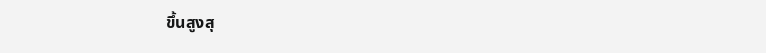ขึ้นสูงสุ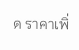ด ราคาเพิ่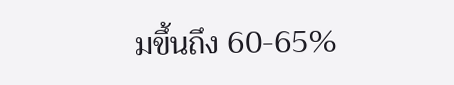มขึ้นถึง 60-65%